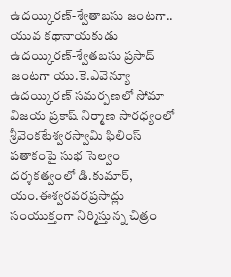ఉదయ్కిరణ్-శ్వేతాబసు జంటగా..
యువ కథానాయకుడు ఉదయ్కిరణ్-శ్వేతబసు ప్రసాద్ జంటగా యు.కె.ఎవెన్యూ ఉదయ్కిరణ్ సమర్పణలో సోమా విజయ ప్రకాష్ నిర్మాణ సారధ్యంలో శ్రీవెంకటేశ్వరస్వామి ఫిలింస్ పతాకంపై సుభ సెల్వం దర్శకత్వంలో డి.కుమార్, యం.ఈశ్వరవరప్రసాద్లు సంయుక్తంగా నిర్మిస్తున్న చిత్రం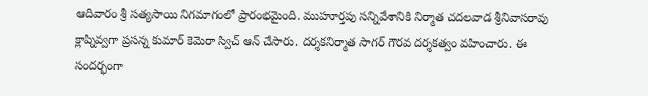ఆదివారం శ్రీ సత్యసాయి నిగమాగంలో ప్రారంభమైంది. ముహూర్తపు సన్నివేశానికి నిర్మాత చదలవాడ శ్రీనివాసరావు క్లాప్నివ్వగా ప్రసన్న కుమార్ కెమెరా స్విచ్ ఆన్ చేసారు. దర్శకనిర్మాత సాగర్ గౌరవ దర్శకత్వం వహించారు. ఈ సందర్భంగా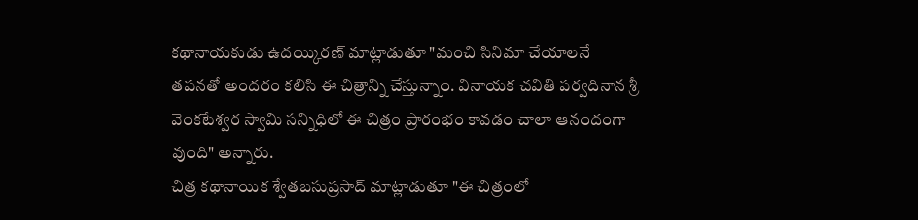కథానాయకుడు ఉదయ్కిరణ్ మాట్లాడుతూ "మంచి సినిమా చేయాలనే తపనతో అందరం కలిసి ఈ చిత్రాన్ని చేస్తున్నాం. వినాయక చవితి పర్వదినాన శ్రీ వెంకటేశ్వర స్వామి సన్నిధిలో ఈ చిత్రం ప్రారంభం కావడం చాలా ఆనందంగా వుంది" అన్నారు.
చిత్ర కథానాయిక శ్వేతబసుప్రసాద్ మాట్లాడుతూ "ఈ చిత్రంలో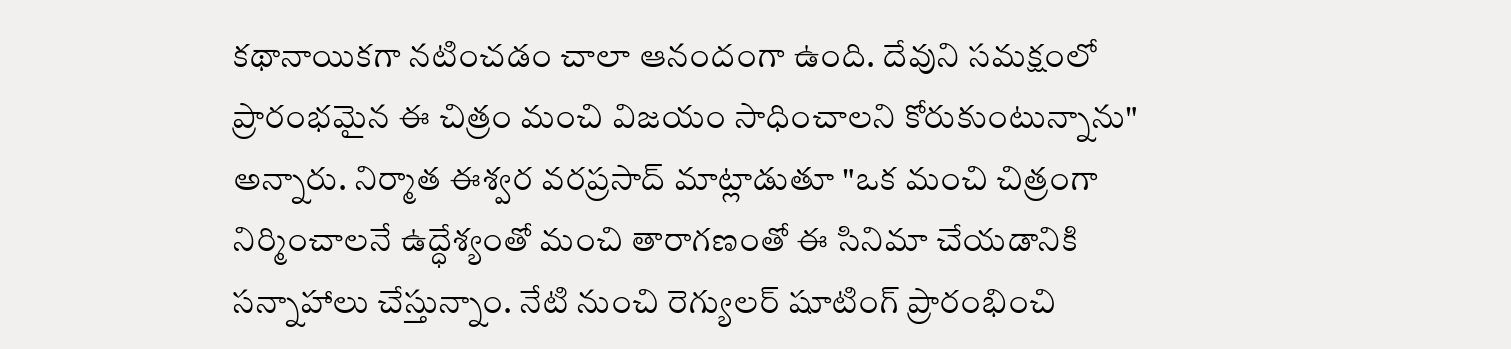కథానాయికగా నటించడం చాలా ఆనందంగా ఉంది. దేవుని సమక్షంలో ప్రారంభమైన ఈ చిత్రం మంచి విజయం సాధించాలని కోరుకుంటున్నాను" అన్నారు. నిర్మాత ఈశ్వర వరప్రసాద్ మాట్లాడుతూ "ఒక మంచి చిత్రంగా నిర్మించాలనే ఉద్ధేశ్యంతో మంచి తారాగణంతో ఈ సినిమా చేయడానికి సన్నాహాలు చేస్తున్నాం. నేటి నుంచి రెగ్యులర్ షూటింగ్ ప్రారంభించి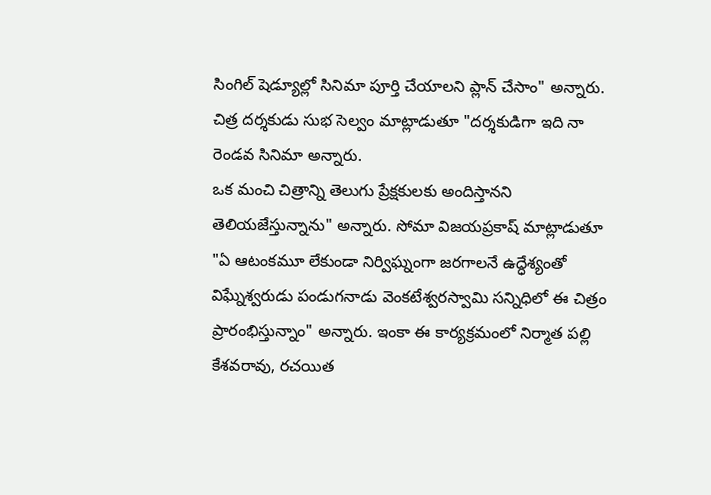సింగిల్ షెడ్యూల్లో సినిమా పూర్తి చేయాలని ప్లాన్ చేసాం" అన్నారు. చిత్ర దర్శకుడు సుభ సెల్వం మాట్లాడుతూ "దర్శకుడిగా ఇది నా రెండవ సినిమా అన్నారు.
ఒక మంచి చిత్రాన్ని తెలుగు ప్రేక్షకులకు అందిస్తానని తెలియజేస్తున్నాను" అన్నారు. సోమా విజయప్రకాష్ మాట్లాడుతూ "ఏ ఆటంకమూ లేకుండా నిర్విఘ్నంగా జరగాలనే ఉద్ధేశ్యంతో విఘ్నేశ్వరుడు పండుగనాడు వెంకటేశ్వరస్వామి సన్నిధిలో ఈ చిత్రం ప్రారంభిస్తున్నాం" అన్నారు. ఇంకా ఈ కార్యక్రమంలో నిర్మాత పల్లి కేశవరావు, రచయిత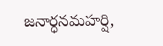జనార్ధనమహర్షి,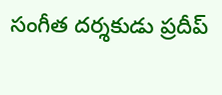సంగీత దర్శకుడు ప్రదీప్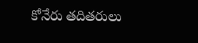కోనేరు తదితరులు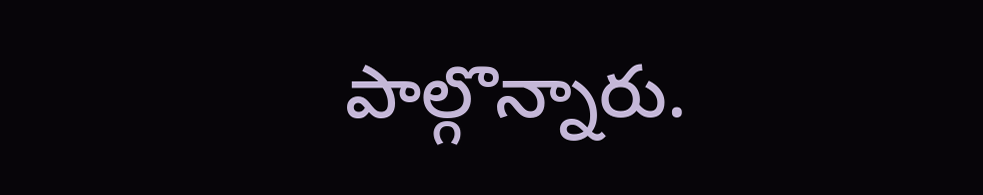పాల్గొన్నారు.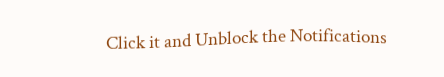Click it and Unblock the Notifications